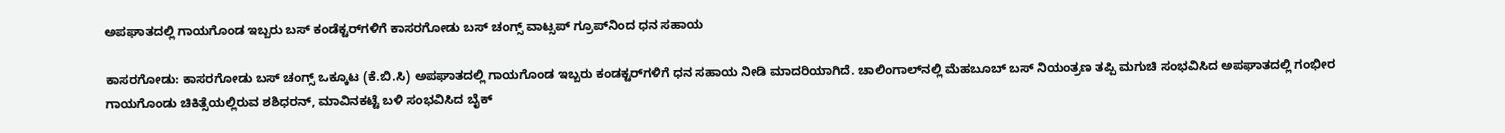ಅಪಘಾತದಲ್ಲಿ ಗಾಯಗೊಂಡ ಇಬ್ಬರು ಬಸ್ ಕಂಡೆಕ್ಟರ್‌ಗಳಿಗೆ ಕಾಸರಗೋಡು ಬಸ್ ಚಂಗ್ಸ್ ವಾಟ್ಸಪ್ ಗ್ರೂಪ್‌ನಿಂದ ಧನ ಸಹಾಯ

ಕಾಸರಗೋಡು: ಕಾಸರಗೋಡು ಬಸ್ ಚಂಗ್ಸ್ ಒಕ್ಕೂಟ (ಕೆ.ಬಿ.ಸಿ) ಅಪಘಾತದಲ್ಲಿ ಗಾಯಗೊಂಡ ಇಬ್ಬರು ಕಂಡಕ್ಟರ್‌ಗಳಿಗೆ ಧನ ಸಹಾಯ ನೀಡಿ ಮಾದರಿಯಾಗಿದೆ. ಚಾಲಿಂಗಾಲ್‌ನಲ್ಲಿ ಮೆಹಬೂಬ್ ಬಸ್ ನಿಯಂತ್ರಣ ತಪ್ಪಿ ಮಗುಚಿ ಸಂಭವಿಸಿದ ಅಪಘಾತದಲ್ಲಿ ಗಂಭೀರ ಗಾಯಗೊಂಡು ಚಿಕಿತ್ಸೆಯಲ್ಲಿರುವ ಶಶಿಧರನ್, ಮಾವಿನಕಟ್ಟೆ ಬಳಿ ಸಂಭವಿಸಿದ ಬೈಕ್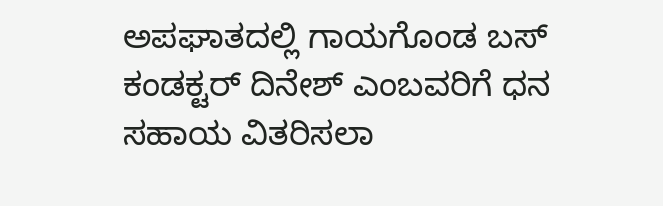ಅಪಘಾತದಲ್ಲಿ ಗಾಯಗೊಂಡ ಬಸ್ ಕಂಡಕ್ಟರ್ ದಿನೇಶ್ ಎಂಬವರಿಗೆ ಧನ ಸಹಾಯ ವಿತರಿಸಲಾ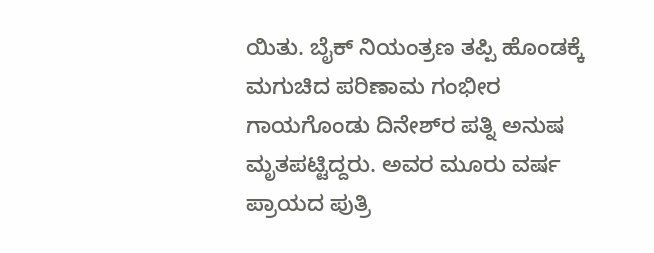ಯಿತು. ಬೈಕ್ ನಿಯಂತ್ರಣ ತಪ್ಪಿ ಹೊಂಡಕ್ಕೆ ಮಗುಚಿದ ಪರಿಣಾಮ ಗಂಭೀರ ಗಾಯಗೊಂಡು ದಿನೇಶ್‌ರ ಪತ್ನಿ ಅನುಷ ಮೃತಪಟ್ಟಿದ್ದರು. ಅವರ ಮೂರು ವರ್ಷ ಪ್ರಾಯದ ಪುತ್ರಿ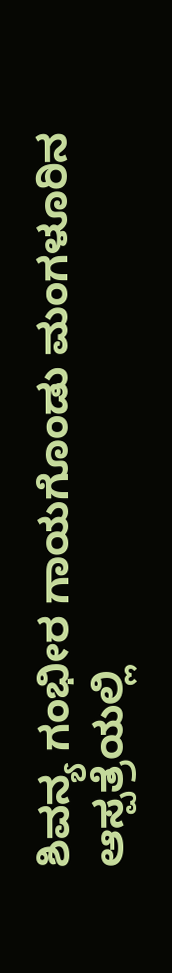ಶಿವನ್ಯ ಗಂಭೀರ ಗಾಯಗೊಂಡು ಮಂಗಳೂರಿನ ಆಸ್ಪತ್ರೆಯಲ್ಲಿ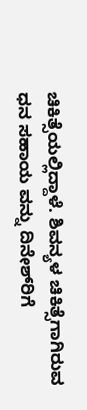ಚಿಕಿತ್ಸೆಯಲ್ಲಿದ್ದಾಳೆ. ಶಿವನ್ಯಳ ಚಿಕಿತ್ಸೆಗಾಗಿರುವ ಧನ ಸಹಾಯ ವನ್ನು ದಿನೇಶ್‌ರಿಗೆ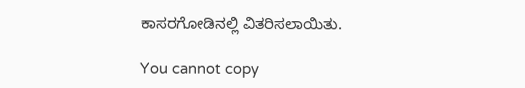ಕಾಸರಗೋಡಿನಲ್ಲಿ ವಿತರಿಸಲಾಯಿತು.

You cannot copy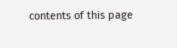contents of this page